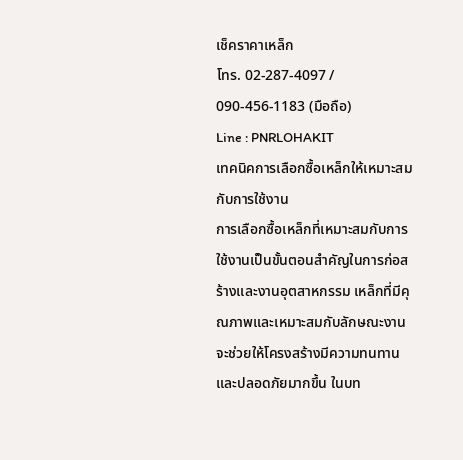เช็คราคาเหล็ก
โทร. 02-287-4097 / 090-456-1183 (มือถือ)
Line : PNRLOHAKIT
เทคนิคการเลือกซื้อเหล็กให้เหมาะสมกับการใช้งาน
การเลือกซื้อเหล็กที่เหมาะสมกับการใช้งานเป็นขั้นตอนสำคัญในการก่อสร้างและงานอุตสาหกรรม เหล็กที่มีคุณภาพและเหมาะสมกับลักษณะงานจะช่วยให้โครงสร้างมีความทนทานและปลอดภัยมากขึ้น ในบท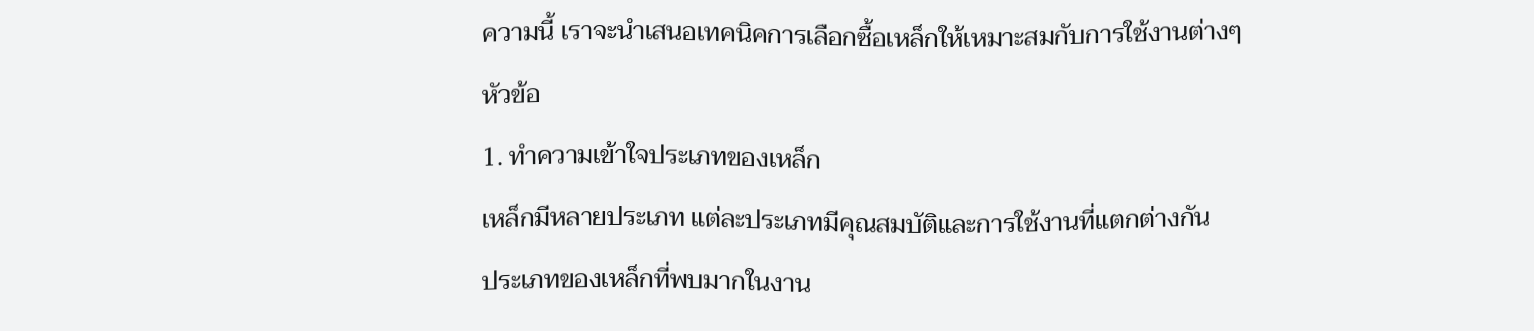ความนี้ เราจะนำเสนอเทคนิคการเลือกซื้อเหล็กให้เหมาะสมกับการใช้งานต่างๆ
หัวข้อ
1. ทำความเข้าใจประเภทของเหล็ก
เหล็กมีหลายประเภท แต่ละประเภทมีคุณสมบัติและการใช้งานที่แตกต่างกัน
ประเภทของเหล็กที่พบมากในงาน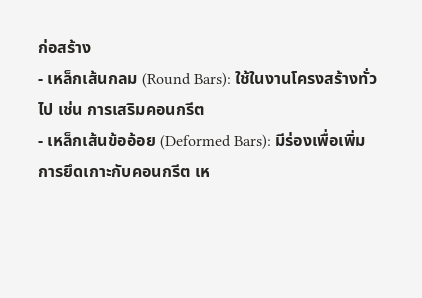ก่อสร้าง
- เหล็กเส้นกลม (Round Bars): ใช้ในงานโครงสร้างทั่วไป เช่น การเสริมคอนกรีต
- เหล็กเส้นข้ออ้อย (Deformed Bars): มีร่องเพื่อเพิ่มการยึดเกาะกับคอนกรีต เห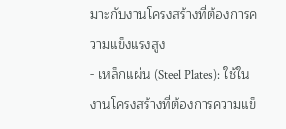มาะกับงานโครงสร้างที่ต้องการความแข็งแรงสูง
- เหล็กแผ่น (Steel Plates): ใช้ในงานโครงสร้างที่ต้องการความแข็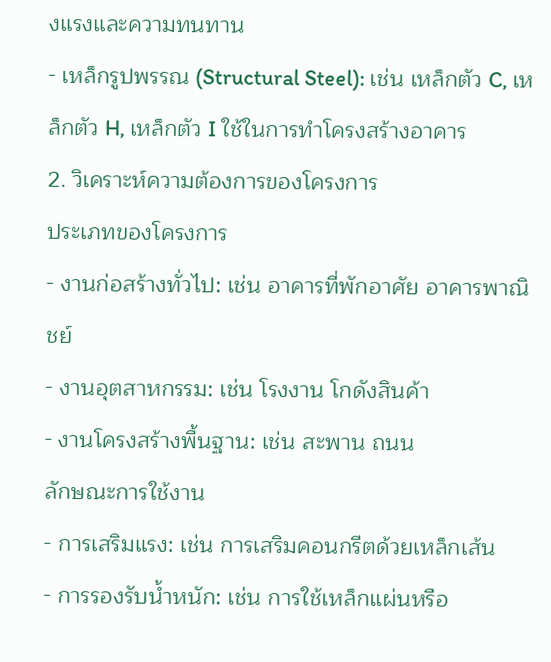งแรงและความทนทาน
- เหล็กรูปพรรณ (Structural Steel): เช่น เหล็กตัว C, เหล็กตัว H, เหล็กตัว I ใช้ในการทำโครงสร้างอาคาร
2. วิเคราะห์ความต้องการของโครงการ
ประเภทของโครงการ
- งานก่อสร้างทั่วไป: เช่น อาคารที่พักอาศัย อาคารพาณิชย์
- งานอุตสาหกรรม: เช่น โรงงาน โกดังสินค้า
- งานโครงสร้างพื้นฐาน: เช่น สะพาน ถนน
ลักษณะการใช้งาน
- การเสริมแรง: เช่น การเสริมคอนกรีตด้วยเหล็กเส้น
- การรองรับน้ำหนัก: เช่น การใช้เหล็กแผ่นหรือ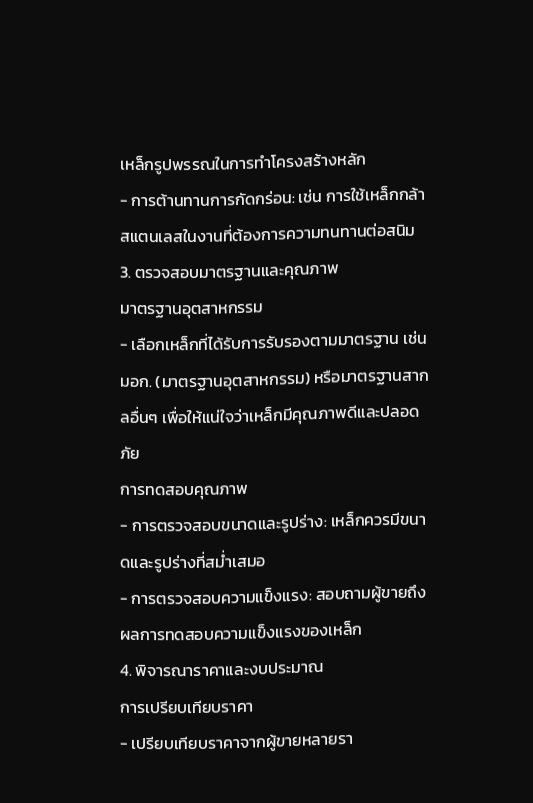เหล็กรูปพรรณในการทำโครงสร้างหลัก
- การต้านทานการกัดกร่อน: เช่น การใช้เหล็กกล้าสแตนเลสในงานที่ต้องการความทนทานต่อสนิม
3. ตรวจสอบมาตรฐานและคุณภาพ
มาตรฐานอุตสาหกรรม
- เลือกเหล็กที่ได้รับการรับรองตามมาตรฐาน เช่น มอก. (มาตรฐานอุตสาหกรรม) หรือมาตรฐานสากลอื่นๆ เพื่อให้แน่ใจว่าเหล็กมีคุณภาพดีและปลอดภัย
การทดสอบคุณภาพ
- การตรวจสอบขนาดและรูปร่าง: เหล็กควรมีขนาดและรูปร่างที่สม่ำเสมอ
- การตรวจสอบความแข็งแรง: สอบถามผู้ขายถึงผลการทดสอบความแข็งแรงของเหล็ก
4. พิจารณาราคาและงบประมาณ
การเปรียบเทียบราคา
- เปรียบเทียบราคาจากผู้ขายหลายรา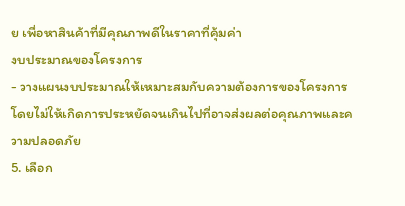ย เพื่อหาสินค้าที่มีคุณภาพดีในราคาที่คุ้มค่า
งบประมาณของโครงการ
- วางแผนงบประมาณให้เหมาะสมกับความต้องการของโครงการ โดยไม่ให้เกิดการประหยัดจนเกินไปที่อาจส่งผลต่อคุณภาพและความปลอดภัย
5. เลือก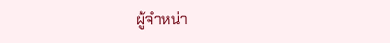ผู้จำหน่า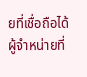ยที่เชื่อถือได้
ผู้จำหน่ายที่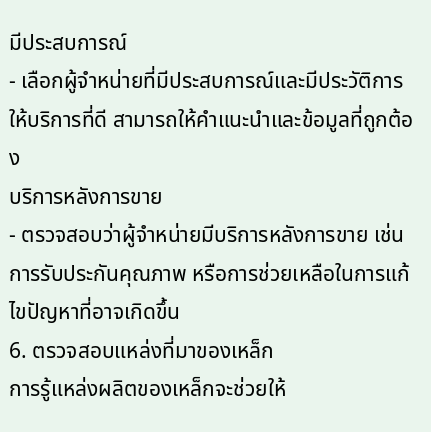มีประสบการณ์
- เลือกผู้จำหน่ายที่มีประสบการณ์และมีประวัติการให้บริการที่ดี สามารถให้คำแนะนำและข้อมูลที่ถูกต้อง
บริการหลังการขาย
- ตรวจสอบว่าผู้จำหน่ายมีบริการหลังการขาย เช่น การรับประกันคุณภาพ หรือการช่วยเหลือในการแก้ไขปัญหาที่อาจเกิดขึ้น
6. ตรวจสอบแหล่งที่มาของเหล็ก
การรู้แหล่งผลิตของเหล็กจะช่วยให้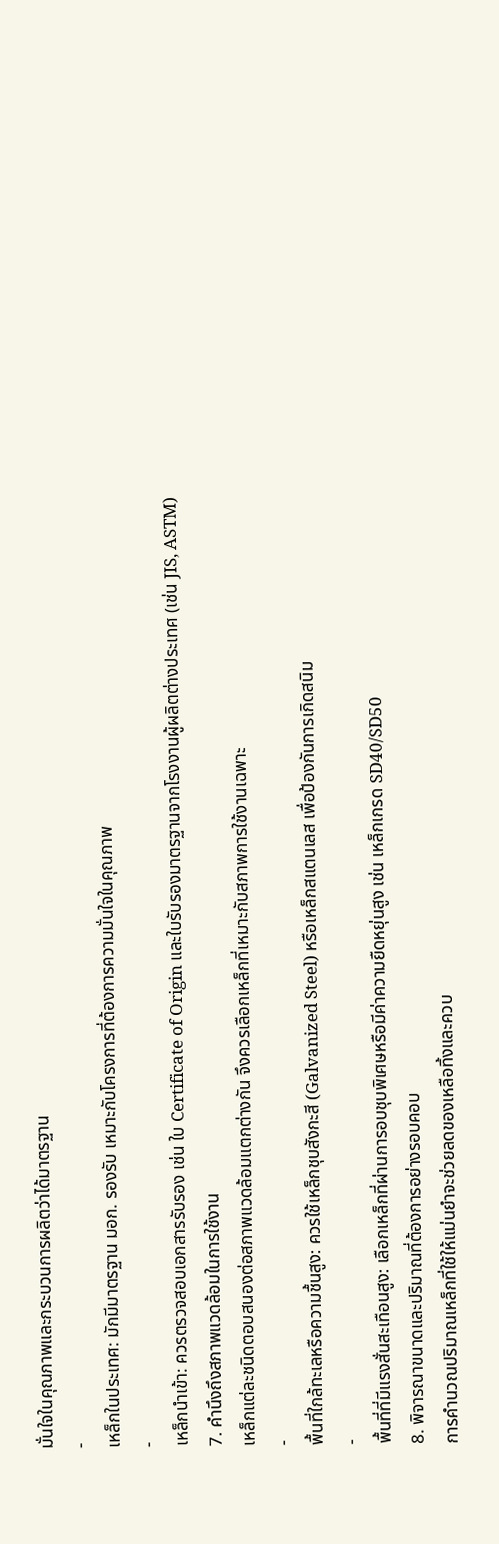มั่นใจในคุณภาพและกระบวนการผลิตว่าได้มาตรฐาน
-
เหล็กในประเทศ: มักมีมาตรฐาน มอก. รองรับ เหมาะกับโครงการที่ต้องการความมั่นใจในคุณภาพ
-
เหล็กนำเข้า: ควรตรวจสอบเอกสารรับรอง เช่น ใบ Certificate of Origin และใบรับรองมาตรฐานจากโรงงานผู้ผลิตต่างประเทศ (เช่น JIS, ASTM)
7. คำนึงถึงสภาพแวดล้อมในการใช้งาน
เหล็กแต่ละชนิดตอบสนองต่อสภาพแวดล้อมแตกต่างกัน จึงควรเลือกเหล็กที่เหมาะกับสภาพการใช้งานเฉพาะ
-
พื้นที่ใกล้ทะเลหรือความชื้นสูง: ควรใช้เหล็กชุบสังกะสี (Galvanized Steel) หรือเหล็กสแตนเลส เพื่อป้องกันการเกิดสนิม
-
พื้นที่ที่มีแรงสั่นสะเทือนสูง: เลือกเหล็กที่ผ่านการอบชุบพิเศษหรือมีค่าความยืดหยุ่นสูง เช่น เหล็กเกรด SD40/SD50
8. พิจารณาขนาดและปริมาณที่ต้องการอย่างรอบคอบ
การคำนวณปริมาณเหล็กที่ใช้ให้แม่นยำจะช่วยลดของเหลือทิ้งและควบ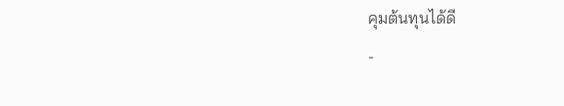คุมต้นทุนได้ดี
-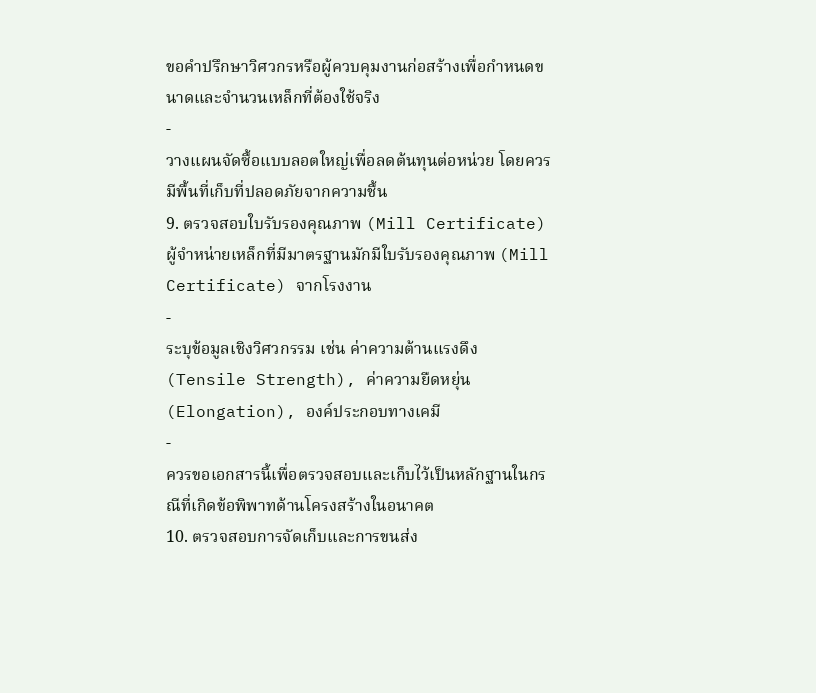ขอคำปรึกษาวิศวกรหรือผู้ควบคุมงานก่อสร้างเพื่อกำหนดขนาดและจำนวนเหล็กที่ต้องใช้จริง
-
วางแผนจัดซื้อแบบลอตใหญ่เพื่อลดต้นทุนต่อหน่วย โดยควรมีพื้นที่เก็บที่ปลอดภัยจากความชื้น
9. ตรวจสอบใบรับรองคุณภาพ (Mill Certificate)
ผู้จำหน่ายเหล็กที่มีมาตรฐานมักมีใบรับรองคุณภาพ (Mill Certificate) จากโรงงาน
-
ระบุข้อมูลเชิงวิศวกรรม เช่น ค่าความต้านแรงดึง (Tensile Strength), ค่าความยืดหยุ่น (Elongation), องค์ประกอบทางเคมี
-
ควรขอเอกสารนี้เพื่อตรวจสอบและเก็บไว้เป็นหลักฐานในกรณีที่เกิดข้อพิพาทด้านโครงสร้างในอนาคต
10. ตรวจสอบการจัดเก็บและการขนส่ง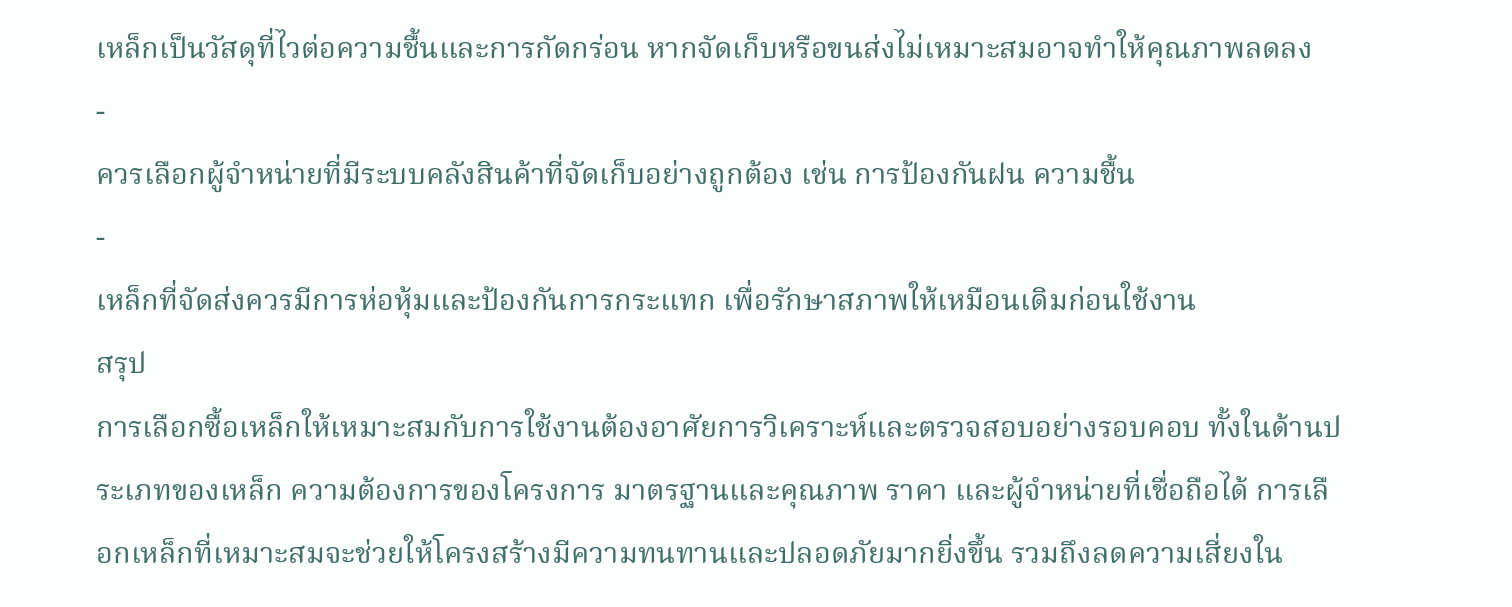เหล็กเป็นวัสดุที่ไวต่อความชื้นและการกัดกร่อน หากจัดเก็บหรือขนส่งไม่เหมาะสมอาจทำให้คุณภาพลดลง
-
ควรเลือกผู้จำหน่ายที่มีระบบคลังสินค้าที่จัดเก็บอย่างถูกต้อง เช่น การป้องกันฝน ความชื้น
-
เหล็กที่จัดส่งควรมีการห่อหุ้มและป้องกันการกระแทก เพื่อรักษาสภาพให้เหมือนเดิมก่อนใช้งาน
สรุป
การเลือกซื้อเหล็กให้เหมาะสมกับการใช้งานต้องอาศัยการวิเคราะห์และตรวจสอบอย่างรอบคอบ ทั้งในด้านประเภทของเหล็ก ความต้องการของโครงการ มาตรฐานและคุณภาพ ราคา และผู้จำหน่ายที่เชื่อถือได้ การเลือกเหล็กที่เหมาะสมจะช่วยให้โครงสร้างมีความทนทานและปลอดภัยมากยิ่งขึ้น รวมถึงลดความเสี่ยงใน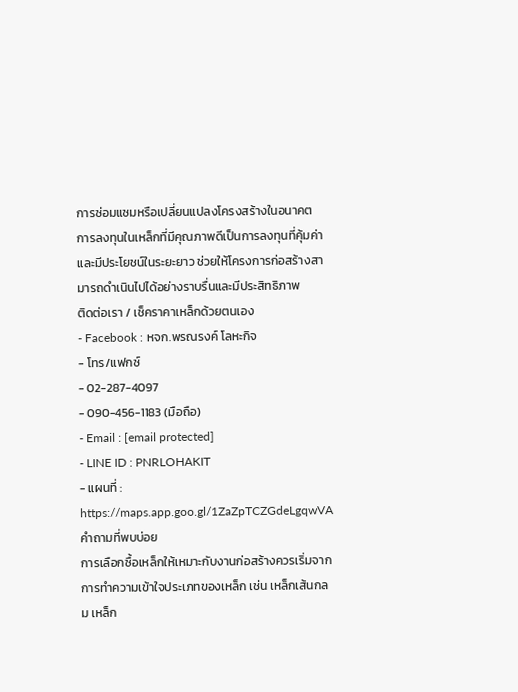การซ่อมแซมหรือเปลี่ยนแปลงโครงสร้างในอนาคต
การลงทุนในเหล็กที่มีคุณภาพดีเป็นการลงทุนที่คุ้มค่าและมีประโยชน์ในระยะยาว ช่วยให้โครงการก่อสร้างสามารถดำเนินไปได้อย่างราบรื่นและมีประสิทธิภาพ
ติดต่อเรา / เช็คราคาเหล็กด้วยตนเอง
- Facebook : หจก.พรณรงค์ โลหะกิจ
- โทร/แฟกซ์
- 02-287-4097
- 090-456-1183 (มือถือ)
- Email : [email protected]
- LINE ID : PNRLOHAKIT
- แผนที่ : https://maps.app.goo.gl/1ZaZpTCZGdeLgqwVA
คำถามที่พบบ่อย
การเลือกซื้อเหล็กให้เหมาะกับงานก่อสร้างควรเริ่มจากการทำความเข้าใจประเภทของเหล็ก เช่น เหล็กเส้นกลม เหล็ก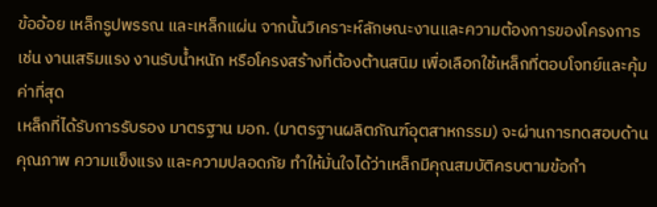ข้ออ้อย เหล็กรูปพรรณ และเหล็กแผ่น จากนั้นวิเคราะห์ลักษณะงานและความต้องการของโครงการ เช่น งานเสริมแรง งานรับน้ำหนัก หรือโครงสร้างที่ต้องต้านสนิม เพื่อเลือกใช้เหล็กที่ตอบโจทย์และคุ้มค่าที่สุด
เหล็กที่ได้รับการรับรอง มาตรฐาน มอก. (มาตรฐานผลิตภัณฑ์อุตสาหกรรม) จะผ่านการทดสอบด้านคุณภาพ ความแข็งแรง และความปลอดภัย ทำให้มั่นใจได้ว่าเหล็กมีคุณสมบัติครบตามข้อกำ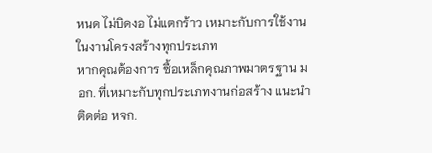หนด ไม่บิดงอ ไม่แตกร้าว เหมาะกับการใช้งานในงานโครงสร้างทุกประเภท
หากคุณต้องการ ซื้อเหล็กคุณภาพมาตรฐาน มอก. ที่เหมาะกับทุกประเภทงานก่อสร้าง แนะนำติดต่อ หจก.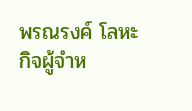พรณรงค์ โลหะกิจผู้จำห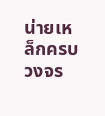น่ายเหล็กครบวงจร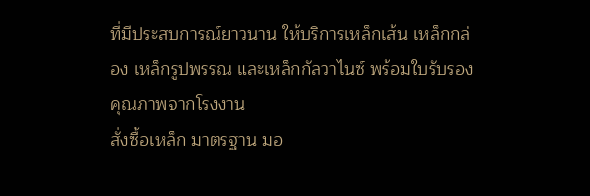ที่มีประสบการณ์ยาวนาน ให้บริการเหล็กเส้น เหล็กกล่อง เหล็กรูปพรรณ และเหล็กกัลวาไนซ์ พร้อมใบรับรองคุณภาพจากโรงงาน
สั่งซื้อเหล็ก มาตรฐาน มอ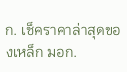ก. เช็คราคาล่าสุดของเหล็ก มอก.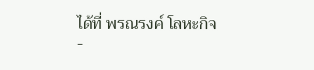ได้ที่ พรณรงค์ โลหะกิจ
-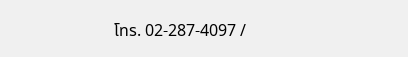โทร. 02-287-4097 /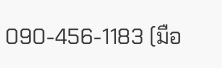090-456-1183 (มือ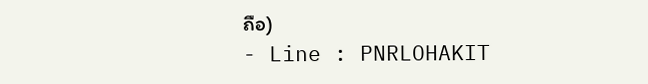ถือ)
- Line : PNRLOHAKIT